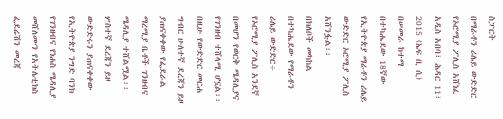ስፓርት
በማራቶን ሪሌይ ውድድር የኦሮሚያ ፖሊስ አሸነፈ
አዲስ አበባ፣ ሕዳር 11፣ 2015 (ኤፍ ቢ ሲ) በሠመራ ከተማ በተካሔደው 18ኛው የኢትዮጵያ ማራቶን ሪሌይ ውድድር ኦሮሚያ ፖሊስ አሸንፏል፡፡
በክለቦች መካከል በተካሔደው የማራቶን ሪሌይ ውድድር÷ የኦሮሚያ ፖሊስ አንደኛ በመሆን የወርቅ ሜዳሊያና የገንዘብ ተሸላሚ ሆኗል፡፡
በዚሁ የውድድር መርሐ ግብር ሁለተኛ ደረጃን ይዞ ያጠናቀቀው የፌደራል ማረሚያ ቤቶች ገንዘብና ሜዳሊያ ተሸልሟል፡፡
ሦስተኛ ደረጃን ይዞ ውድድሩን ያጠናቀቀው የኢትዮጵያ ንግድ ባንክ የገንዘብና የነሐስ ሜዳሊያ መሸለሙን የአትሌቲክስ ፌደሬሽን መረጃ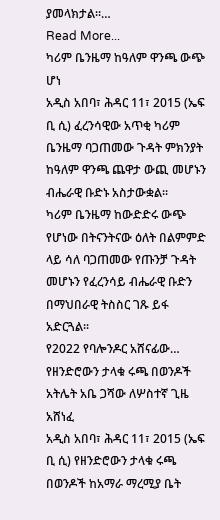ያመላክታል፡፡…
Read More...
ካሪም ቤንዜማ ከዓለም ዋንጫ ውጭ ሆነ
አዲስ አበባ፣ ሕዳር 11፣ 2015 (ኤፍ ቢ ሲ) ፈረንሳዊው አጥቂ ካሪም ቤንዜማ ባጋጠመው ጉዳት ምክንያት ከዓለም ዋንጫ ጨዋታ ውጪ መሆኑን ብሔራዊ ቡድኑ አስታውቋል፡፡
ካሪም ቤንዜማ ከውድድሩ ውጭ የሆነው በትናንትናው ዕለት በልምምድ ላይ ሳለ ባጋጠመው የጡንቻ ጉዳት መሆኑን የፈረንሳይ ብሔራዊ ቡድን በማህበራዊ ትስስር ገጹ ይፋ አድርጓል፡፡
የ2022 የባሎንዶር አሸናፊው…
የዘንድሮውን ታላቁ ሩጫ በወንዶች አትሌት አቤ ጋሻው ለሦስተኛ ጊዜ አሸነፈ
አዲስ አበባ፣ ሕዳር 11፣ 2015 (ኤፍ ቢ ሲ) የዘንድሮውን ታላቁ ሩጫ በወንዶች ከአማራ ማረሚያ ቤት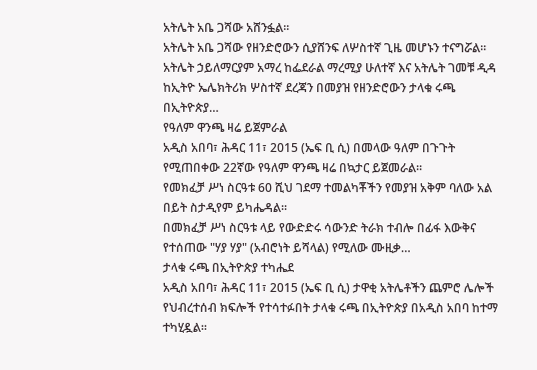አትሌት አቤ ጋሻው አሸንፏል፡፡
አትሌት አቤ ጋሻው የዘንድሮውን ሲያሸንፍ ለሦስተኛ ጊዜ መሆኑን ተናግሯል፡፡
አትሌት ኃይለማርያም አማረ ከፌደራል ማረሚያ ሁለተኛ እና አትሌት ገመቹ ዲዳ ከኢትዮ ኤሌክትሪክ ሦስተኛ ደረጃን በመያዝ የዘንድሮውን ታላቁ ሩጫ በኢትዮጵያ…
የዓለም ዋንጫ ዛሬ ይጀምራል
አዲስ አበባ፣ ሕዳር 11፣ 2015 (ኤፍ ቢ ሲ) በመላው ዓለም በጉጉት የሚጠበቀው 22ኛው የዓለም ዋንጫ ዛሬ በኳታር ይጀመራል።
የመክፈቻ ሥነ ስርዓቱ 60 ሺህ ገደማ ተመልካቾችን የመያዝ አቅም ባለው አል በይት ስታዲየም ይካሔዳል፡፡
በመክፈቻ ሥነ ስርዓቱ ላይ የውድድሩ ሳውንድ ትራክ ተብሎ በፊፋ እውቅና የተሰጠው "ሃያ ሃያ" (አብሮነት ይሻላል) የሚለው ሙዚቃ…
ታላቁ ሩጫ በኢትዮጵያ ተካሔደ
አዲስ አበባ፣ ሕዳር 11፣ 2015 (ኤፍ ቢ ሲ) ታዋቂ አትሌቶችን ጨምሮ ሌሎች የህብረተሰብ ክፍሎች የተሳተፉበት ታላቁ ሩጫ በኢትዮጵያ በአዲስ አበባ ከተማ ተካሂዷል፡፡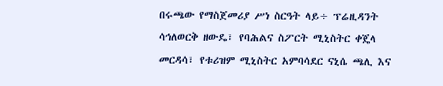በሩጫው የማስጀመሪያ ሥነ ስርዓት ላይ÷ ፕሬዚዳንት ሳኅለወርቅ ዘውዴ፣ የባሕልና ስፖርት ሚኒስትር ቀጄላ መርዳሳ፣ የቱሪዝም ሚኒስትር አምባሳደር ናኒሴ ጫሊ እና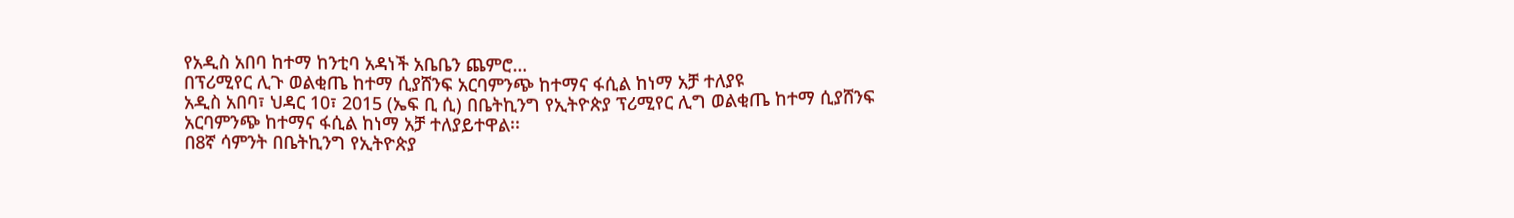የአዲስ አበባ ከተማ ከንቲባ አዳነች አቤቤን ጨምሮ…
በፕሪሚየር ሊጉ ወልቂጤ ከተማ ሲያሸንፍ አርባምንጭ ከተማና ፋሲል ከነማ አቻ ተለያዩ
አዲስ አበባ፣ ህዳር 10፣ 2015 (ኤፍ ቢ ሲ) በቤትኪንግ የኢትዮጵያ ፕሪሚየር ሊግ ወልቂጤ ከተማ ሲያሸንፍ አርባምንጭ ከተማና ፋሲል ከነማ አቻ ተለያይተዋል፡፡
በ8ኛ ሳምንት በቤትኪንግ የኢትዮጵያ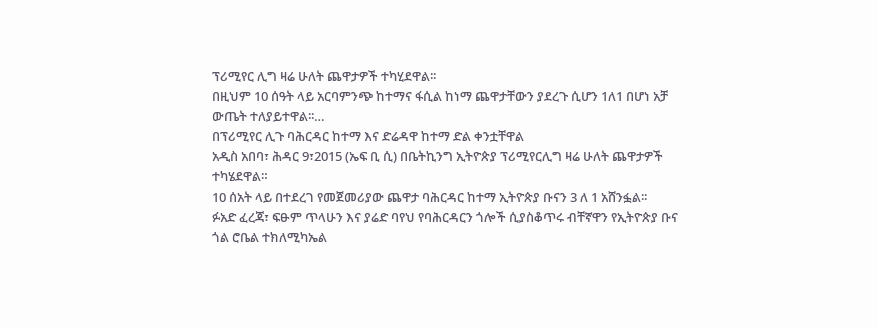ፕሪሚየር ሊግ ዛሬ ሁለት ጨዋታዎች ተካሂደዋል፡፡
በዚህም 10 ሰዓት ላይ አርባምንጭ ከተማና ፋሲል ከነማ ጨዋታቸውን ያደረጉ ሲሆን 1ለ1 በሆነ አቻ ውጤት ተለያይተዋል፡፡…
በፕሪሚየር ሊጉ ባሕርዳር ከተማ እና ድሬዳዋ ከተማ ድል ቀንቷቸዋል
አዲስ አበባ፣ ሕዳር 9፣2015 (ኤፍ ቢ ሲ) በቤትኪንግ ኢትዮጵያ ፕሪሚየርሊግ ዛሬ ሁለት ጨዋታዎች ተካሄደዋል።
10 ሰአት ላይ በተደረገ የመጀመሪያው ጨዋታ ባሕርዳር ከተማ ኢትዮጵያ ቡናን 3 ለ 1 አሸንፏል፡፡
ፉአድ ፈረጃ፣ ፍፁም ጥላሁን እና ያሬድ ባየህ የባሕርዳርን ጎሎች ሲያስቆጥሩ ብቸኛዋን የኢትዮጵያ ቡና ጎል ሮቤል ተክለሚካኤል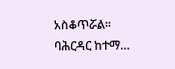አስቆጥሯል፡፡
ባሕርዳር ከተማ…